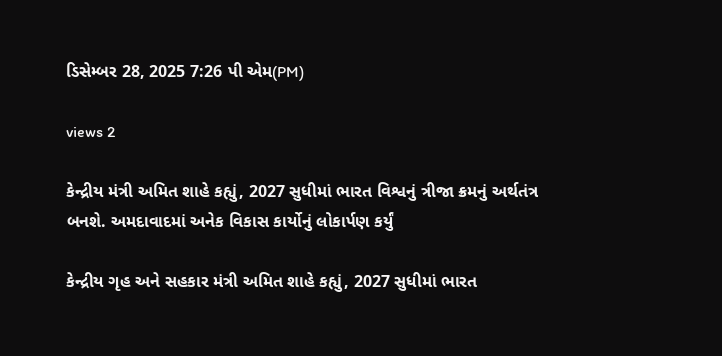ડિસેમ્બર 28, 2025 7:26 પી એમ(PM)

views 2

કેન્દ્રીય મંત્રી અમિત શાહે કહ્યું, 2027 સુધીમાં ભારત વિશ્વનું ત્રીજા ક્રમનું અર્થતંત્ર બનશે. અમદાવાદમાં અનેક વિકાસ કાર્યોનું લોકાર્પણ કર્યું

કેન્દ્રીય ગૃહ અને સહકાર મંત્રી અમિત શાહે કહ્યું, 2027 સુધીમાં ભારત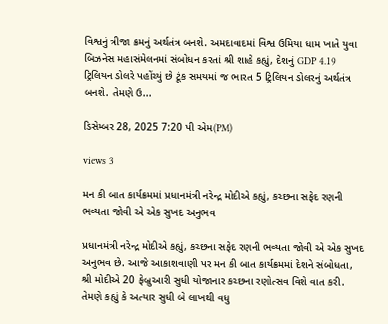વિશ્વનું ત્રીજા ક્રમનું અર્થતંત્ર બનશે. અમદાવાદમાં વિશ્વ ઉમિયા ધામ ખાતે યુવા બિઝનેસ મહાસંમેલનમાં સંબોધન કરતાં શ્રી શાહે કહ્યું, દેશનું GDP 4.19 ટ્રિલિયન ડોલરે પહોંચ્યું છે ટૂંક સમયમાં જ ભારત 5 ટ્રિલિયન ડોલરનું અર્થતંત્ર બનશે. તેમણે ઉ...

ડિસેમ્બર 28, 2025 7:20 પી એમ(PM)

views 3

મન કી બાત કાર્યક્રમમાં પ્રધાનમંત્રી નરેન્દ્ર મોદીએ કહ્યું, કચ્છના સફેદ રણની ભવ્યતા જોવી એ એક સુખદ અનુભવ

પ્રધાનમંત્રી નરેન્દ્ર મોદીએ કહ્યું, કચ્છના સફેદ રણની ભવ્યતા જોવી એ એક સુખદ અનુભવ છે. આજે આકાશવાણી પર મન કી બાત કાર્યક્રમમાં દેશને સંબોધતા, શ્રી મોદીએ 20 ફેબ્રુઆરી સુધી યોજાનાર કચ્છના રણોત્સવ વિશે વાત કરી. તેમણે કહ્યું કે અત્યાર સુધી બે લાખથી વધુ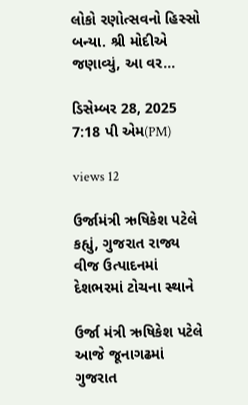લોકો રણોત્સવનો હિસ્સો બન્યા. શ્રી મોદીએ જણાવ્યું, આ વર...

ડિસેમ્બર 28, 2025 7:18 પી એમ(PM)

views 12

ઉર્જામંત્રી ઋષિકેશ પટેલે કહ્યું, ગુજરાત રાજ્ય વીજ ઉત્પાદનમાં દેશભરમાં ટોચના સ્થાને

ઉર્જા મંત્રી ઋષિકેશ પટેલે આજે જૂનાગઢમાં ગુજરાત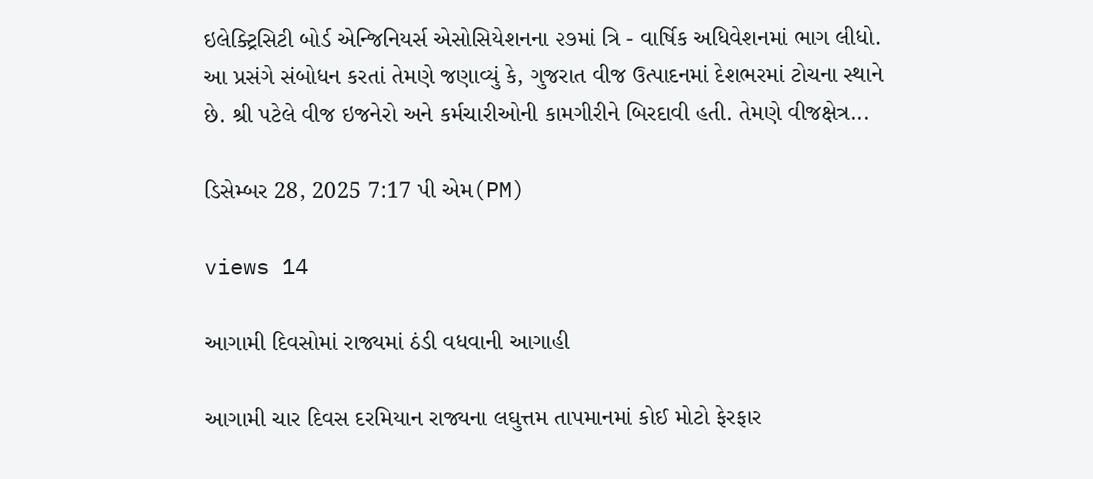ઇલેક્ટ્રિસિટી બોર્ડ એન્જિનિયર્સ એસોસિયેશનના ૨૭માં ત્રિ - વાર્ષિક અધિવેશનમાં ભાગ લીધો. આ પ્રસંગે સંબોધન કરતાં તેમણે જણાવ્યું કે, ગુજરાત વીજ ઉત્પાદનમાં દેશભરમાં ટોચના સ્થાને છે. શ્રી પટેલે વીજ ઇજનેરો અને કર્મચારીઓની કામગીરીને બિરદાવી હતી. તેમણે વીજક્ષેત્ર...

ડિસેમ્બર 28, 2025 7:17 પી એમ(PM)

views 14

આગામી દિવસોમાં રાજ્યમાં ઠંડી વધવાની આગાહી

આગામી ચાર દિવસ દરમિયાન રાજ્યના લઘુત્તમ તાપમાનમાં કોઈ મોટો ફેરફાર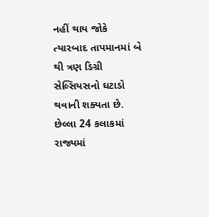નહીં થાય જોકે ત્યારબાદ તાપમાનમાં બે થી ત્રણ ડિગ્રી સેલ્સિયસનો ઘટાડો થવાની શક્યતા છે. છેલ્લા 24 કલાકમાં રાજ્યમાં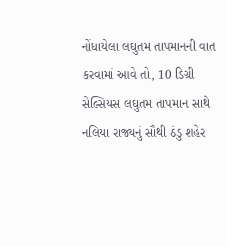નોંધાયેલા લઘુતમ તાપમાનની વાત કરવામાં આવે તો, 10 ડિગ્રી સેલ્સિયસ લઘુતમ તાપમાન સાથે નલિયા રાજ્યનું સૌથી ઠંડુ શહેર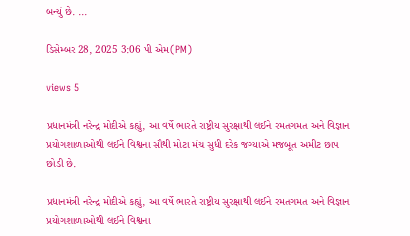બન્યું છે. ...

ડિસેમ્બર 28, 2025 3:06 પી એમ(PM)

views 5

પ્રધાનમંત્રી નરેન્દ્ર મોદીએ કહ્યું, આ વર્ષે ભારતે રાષ્ટ્રીય સુરક્ષાથી લઈને રમતગમત અને વિજ્ઞાન પ્રયોગશાળાઓથી લઈને વિશ્વના સૌથી મોટા મંચ સુધી દરેક જગ્યાએ મજબૂત અમીટ છાપ છોડી છે.

પ્રધાનમંત્રી નરેન્દ્ર મોદીએ કહ્યું, આ વર્ષે ભારતે રાષ્ટ્રીય સુરક્ષાથી લઈને રમતગમત અને વિજ્ઞાન પ્રયોગશાળાઓથી લઈને વિશ્વના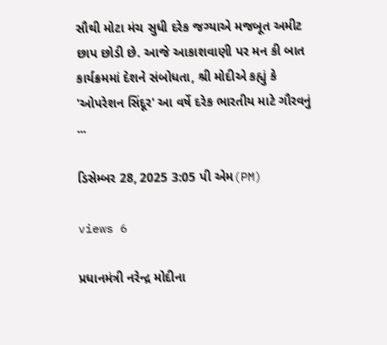સૌથી મોટા મંચ સુધી દરેક જગ્યાએ મજબૂત અમીટ છાપ છોડી છે. આજે આકાશવાણી પર મન કી બાત કાર્યક્રમમાં દેશને સંબોધતા, શ્રી મોદીએ કહ્યું કે 'ઓપરેશન સિંદૂર' આ વર્ષે દરેક ભારતીય માટે ગૌરવનું ...

ડિસેમ્બર 28, 2025 3:05 પી એમ(PM)

views 6

પ્રધાનમંત્રી નરેન્દ્ર મોદીના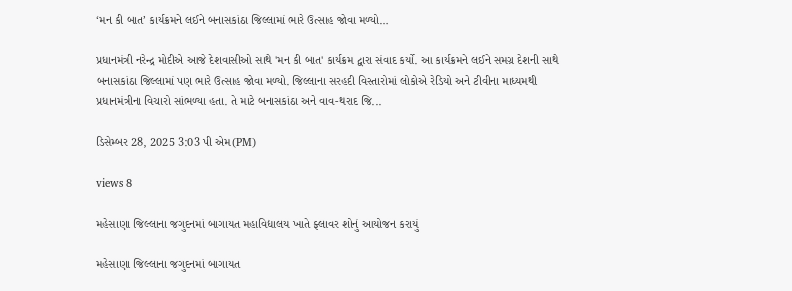‘મન કી બાત’ કાર્યક્રમને લઈને બનાસકાંઠા જિલ્લામાં ભારે ઉત્સાહ જોવા મળ્યો…

પ્રધાનમંત્રી નરેન્દ્ર મોદીએ આજે દેશવાસીઓ સાથે 'મન કી બાત' કાર્યક્રમ દ્વારા સંવાદ કર્યો. આ કાર્યક્રમને લઈને સમગ્ર દેશની સાથે બનાસકાંઠા જિલ્લામાં પણ ભારે ઉત્સાહ જોવા મળ્યો. જિલ્લાના સરહદી વિસ્તારોમાં લોકોએ રેડિયો અને ટીવીના માધ્યમથી પ્રધાનમંત્રીના વિચારો સાંભળ્યા હતા. તે માટે બનાસકાંઠા અને વાવ-થરાદ જિ...

ડિસેમ્બર 28, 2025 3:03 પી એમ(PM)

views 8

મહેસાણા જિલ્લાના જગુદનમાં બાગાયત મહાવિદ્યાલય ખાતે ફ્લાવર શોનું આયોજન કરાયું

મહેસાણા જિલ્લાના જગુદનમાં બાગાયત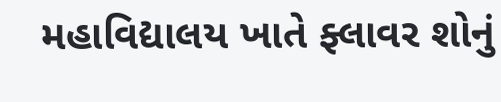મહાવિદ્યાલય ખાતે ફ્લાવર શોનું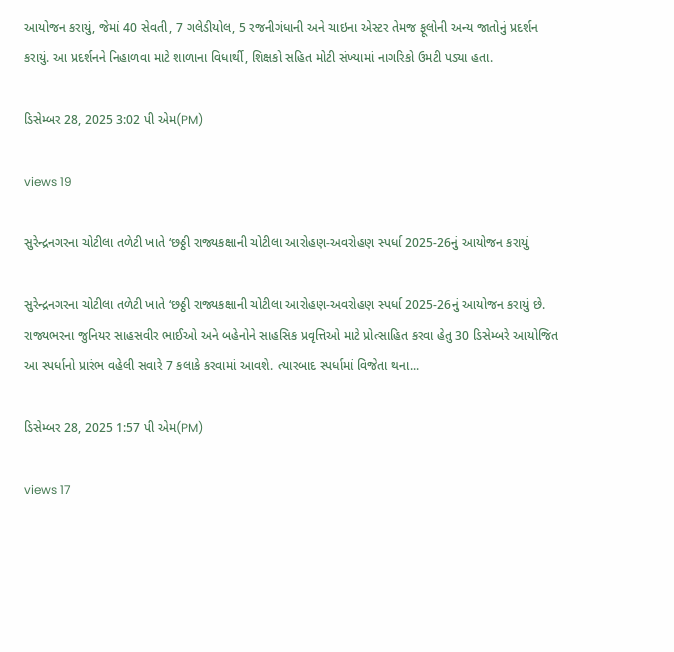આયોજન કરાયું, જેમાં 40 સેવતી, 7 ગલેડીયોલ, 5 રજનીગંધાની અને ચાઇના એસ્ટર તેમજ ફૂલોની અન્ય જાતોનું પ્રદર્શન કરાયું. આ પ્રદર્શનને નિહાળવા માટે શાળાના વિધાર્થી, શિક્ષકો સહિત મોટી સંખ્યામાં નાગરિકો ઉમટી પડ્યા હતા.

ડિસેમ્બર 28, 2025 3:02 પી એમ(PM)

views 19

સુરેન્દ્રનગરના ચોટીલા તળેટી ખાતે ‘છઠ્ઠી રાજ્યકક્ષાની ચોટીલા આરોહણ-અવરોહણ સ્પર્ધા 2025-26નું આયોજન કરાયું

સુરેન્દ્રનગરના ચોટીલા તળેટી ખાતે ‘છઠ્ઠી રાજ્યકક્ષાની ચોટીલા આરોહણ-અવરોહણ સ્પર્ધા 2025-26નું આયોજન કરાયું છે. રાજ્યભરના જુનિયર સાહસવીર ભાઈઓ અને બહેનોને સાહસિક પ્રવૃત્તિઓ માટે પ્રોત્સાહિત કરવા હેતુ 30 ડિસેમ્બરે આયોજિત આ સ્પર્ધાનો પ્રારંભ વહેલી સવારે 7 કલાકે કરવામાં આવશે. ત્યારબાદ સ્પર્ધામાં વિજેતા થના...

ડિસેમ્બર 28, 2025 1:57 પી એમ(PM)

views 17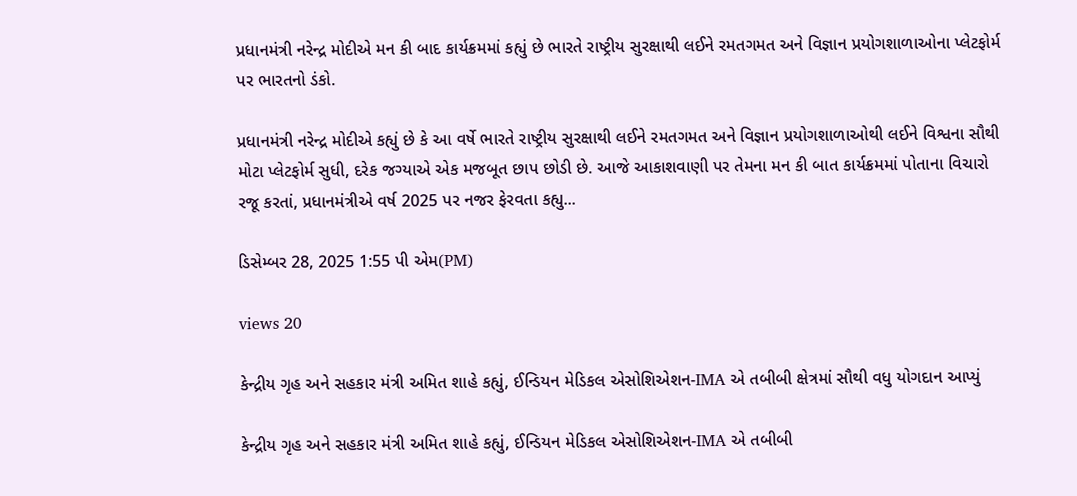પ્રધાનમંત્રી નરેન્દ્ર મોદીએ મન કી બાદ કાર્યક્રમમાં કહ્યું છે ભારતે રાષ્ટ્રીય સુરક્ષાથી લઈને રમતગમત અને વિજ્ઞાન પ્રયોગશાળાઓના પ્લેટફોર્મ પર ભારતનો ડંકો.

પ્રધાનમંત્રી નરેન્દ્ર મોદીએ કહ્યું છે કે આ વર્ષે ભારતે રાષ્ટ્રીય સુરક્ષાથી લઈને રમતગમત અને વિજ્ઞાન પ્રયોગશાળાઓથી લઈને વિશ્વના સૌથી મોટા પ્લેટફોર્મ સુધી, દરેક જગ્યાએ એક મજબૂત છાપ છોડી છે. આજે આકાશવાણી પર તેમના મન કી બાત કાર્યક્રમમાં પોતાના વિચારો રજૂ કરતાં, પ્રધાનમંત્રીએ વર્ષ 2025 પર નજર ફેરવતા કહ્યુ...

ડિસેમ્બર 28, 2025 1:55 પી એમ(PM)

views 20

કેન્દ્રીય ગૃહ અને સહકાર મંત્રી અમિત શાહે કહ્યું, ઈન્ડિયન મેડિકલ એસોશિએશન-IMA એ તબીબી ક્ષેત્રમાં સૌથી વધુ યોગદાન આપ્યું

કેન્દ્રીય ગૃહ અને સહકાર મંત્રી અમિત શાહે કહ્યું, ઈન્ડિયન મેડિકલ એસોશિએશન-IMA એ તબીબી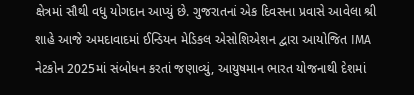ક્ષેત્રમાં સૌથી વધુ યોગદાન આપ્યું છે. ગુજરાતનાં એક દિવસના પ્રવાસે આવેલા શ્રી શાહે આજે અમદાવાદમાં ઈન્ડિયન મેડિકલ એસોશિએશન દ્વારા આયોજિત IMA નેટકોન 2025માં સંબોધન કરતાં જણાવ્યું, આયુષમાન ભારત યોજનાથી દેશમાં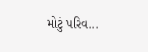મોટું પરિવ...